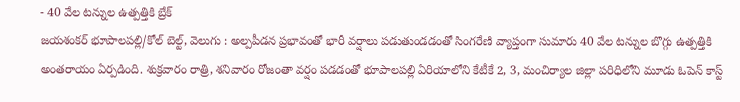- 40 వేల టన్నుల ఉత్పత్తికి బ్రేక్
జయశంకర్ భూపాలపల్లి/కోల్ బెల్ట్, వెలుగు : అల్పపీడన ప్రభావంతో భారీ వర్షాలు పడుతుండడంతో సింగరేణి వ్యాప్తంగా సుమారు 40 వేల టన్నుల బొగ్గు ఉత్పత్తికి అంతరాయం ఏర్పడింది. శుక్రవారం రాత్రి, శనివారం రోజంతా వర్షం పడడంతో భూపాలపల్లి ఏరియాలోని కేటీకే 2, 3, మంచిర్యాల జిల్లా పరిధిలోని మూడు ఓపెన్ కాస్ట్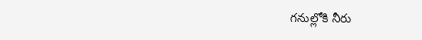గనుల్లోకి నీరు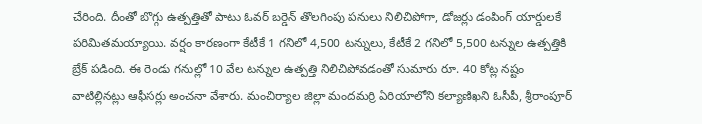చేరింది. దీంతో బొగ్గు ఉత్పత్తితో పాటు ఓవర్ బర్డెన్ తొలగింపు పనులు నిలిచిపోగా, డోజర్లు డంపింగ్ యార్డులకే పరిమితమయ్యాయి. వర్షం కారణంగా కేటీకే 1 గనిలో 4,500 టన్నులు, కేటీకే 2 గనిలో 5,500 టన్నుల ఉత్పత్తికి బ్రేక్ పడింది. ఈ రెండు గనుల్లో 10 వేల టన్నుల ఉత్పత్తి నిలిచిపోవడంతో సుమారు రూ. 40 కోట్ల నష్టం వాటిల్లినట్లు ఆఫీసర్లు అంచనా వేశారు. మంచిర్యాల జిల్లా మందమర్రి ఏరియాలోని కల్యాణిఖని ఓసీపీ, శ్రీరాంపూర్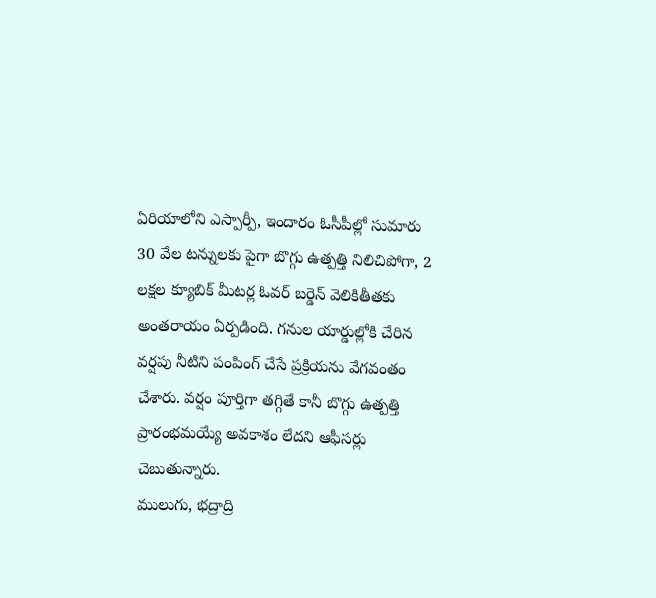ఏరియాలోని ఎస్పార్పీ, ఇందారం ఓసీపీల్లో సుమారు 30 వేల టన్నులకు పైగా బొగ్గు ఉత్పత్తి నిలిచిపోగా, 2 లక్షల క్యూబిక్ మీటర్ల ఓవర్ బర్డెన్ వెలికితీతకు అంతరాయం ఏర్పడింది. గనుల యార్డుల్లోకి చేరిన వర్షపు నీటిని పంపింగ్ చేసే ప్రక్రియను వేగవంతం చేశారు. వర్షం పూర్తిగా తగ్గితే కానీ బొగ్గు ఉత్పత్తి ప్రారంభమయ్యే అవకాశం లేదని ఆఫీసర్లు చెబుతున్నారు.
ములుగు, భద్రాద్రి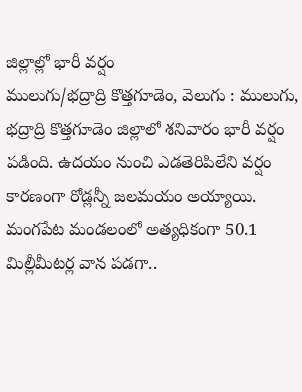జిల్లాల్లో భారీ వర్షం
ములుగు/భద్రాద్రి కొత్తగూడెం, వెలుగు : ములుగు, భద్రాద్రి కొత్తగూడెం జిల్లాలో శనివారం భారీ వర్షం పడింది. ఉదయం నుంచి ఎడతెరిపిలేని వర్షం కారణంగా రోడ్లన్నీ జలమయం అయ్యాయి. మంగపేట మండలంలో అత్యధికంగా 50.1 మిల్లీమీటర్ల వాన పడగా..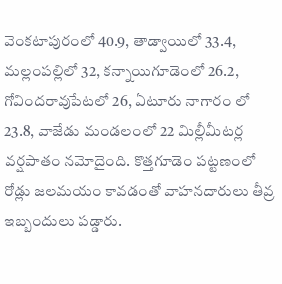వెంకటాపురంలో 40.9, తాడ్వాయిలో 33.4, మల్లంపల్లిలో 32, కన్నాయిగూడెంలో 26.2, గోవిందరావుపేటలో 26, ఏటూరు నాగారం లో 23.8, వాజేడు మండలంలో 22 మిల్లీమీటర్ల వర్షపాతం నమోదైంది. కొత్తగూడెం పట్టణంలో రోడ్లు జలమయం కావడంతో వాహనదారులు తీవ్ర ఇబ్బందులు పడ్డారు.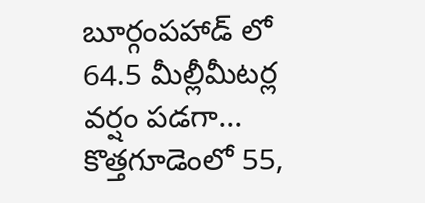బూర్గంపహాడ్ లో 64.5 మీల్లీమీటర్ల వర్షం పడగా... కొత్తగూడెంలో 55,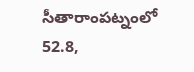సీతారాంపట్నంలో 52.8,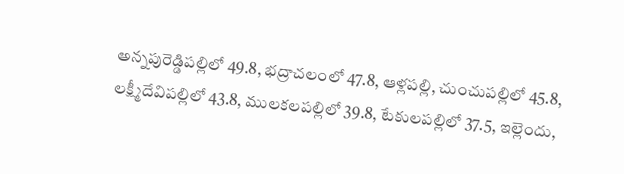అన్నపురెడ్డిపల్లిలో 49.8, భద్రాచలంలో 47.8, ఆళ్లపల్లి, చుంచుపల్లిలో 45.8, లక్ష్మీదేవిపల్లిలో 43.8, ములకలపల్లిలో 39.8, టేకులపల్లిలో 37.5, ఇల్లెందు,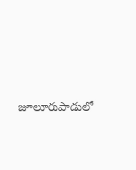జూలూరుపాడులో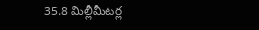35.8 మిల్లీమీటర్ల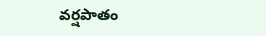వర్షపాతం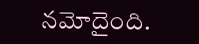నమోదైంది.